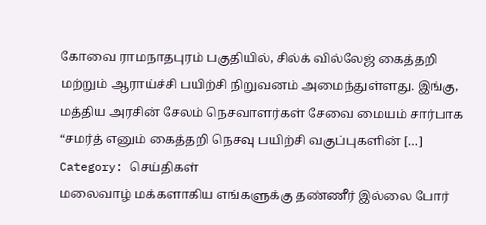கோவை ராமநாதபுரம் பகுதியில், சில்க் வில்லேஜ் கைத்தறி மற்றும் ஆராய்ச்சி பயிற்சி நிறுவனம் அமைந்துள்ளது. இங்கு, மத்திய அரசின் சேலம் நெசவாளர்கள் சேவை மையம் சார்பாக “சமர்த் எனும் கைத்தறி நெசவு பயிற்சி வகுப்புகளின் […]
Category: செய்திகள்
மலைவாழ் மக்களாகிய எங்களுக்கு தண்ணீர் இல்லை போர்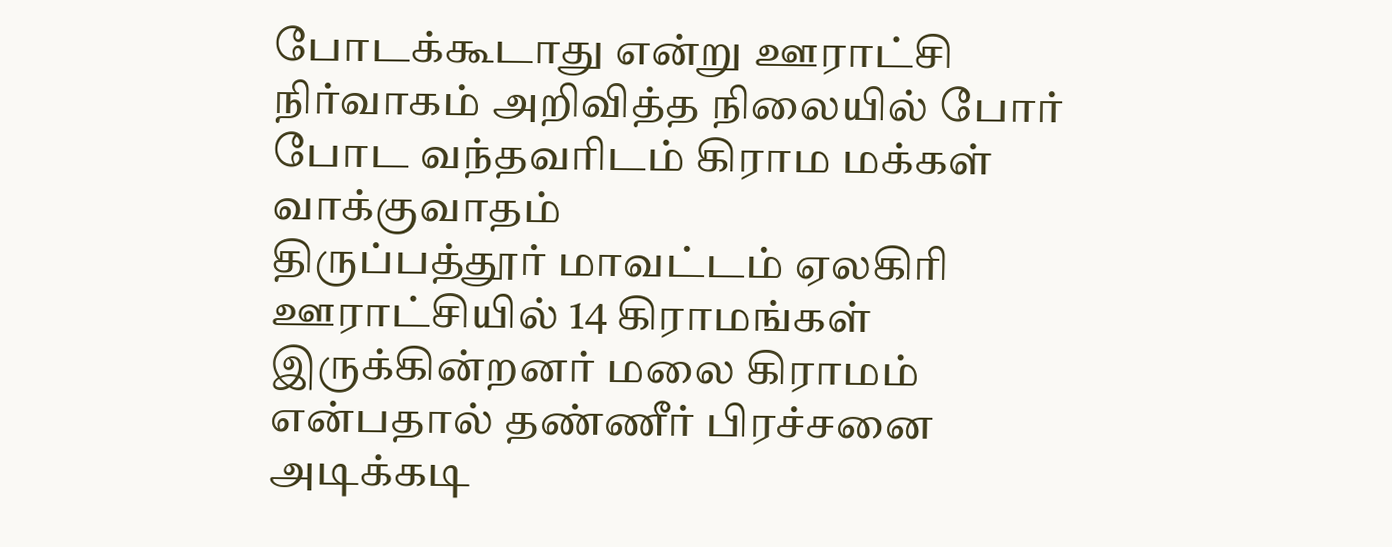போடக்கூடாது என்று ஊராட்சி நிர்வாகம் அறிவித்த நிலையில் போர் போட வந்தவரிடம் கிராம மக்கள் வாக்குவாதம்
திருப்பத்தூர் மாவட்டம் ஏலகிரி ஊராட்சியில் 14 கிராமங்கள் இருக்கின்றனர் மலை கிராமம் என்பதால் தண்ணீர் பிரச்சனை அடிக்கடி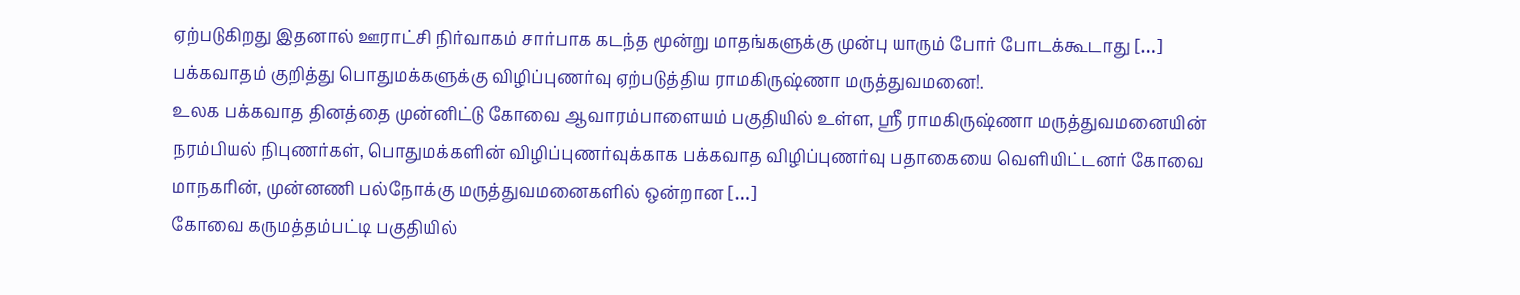ஏற்படுகிறது இதனால் ஊராட்சி நிர்வாகம் சார்பாக கடந்த மூன்று மாதங்களுக்கு முன்பு யாரும் போர் போடக்கூடாது […]
பக்கவாதம் குறித்து பொதுமக்களுக்கு விழிப்புணர்வு ஏற்படுத்திய ராமகிருஷ்ணா மருத்துவமனை!.
உலக பக்கவாத தினத்தை முன்னிட்டு கோவை ஆவாரம்பாளையம் பகுதியில் உள்ள, ஸ்ரீ ராமகிருஷ்ணா மருத்துவமனையின் நரம்பியல் நிபுணர்கள், பொதுமக்களின் விழிப்புணர்வுக்காக பக்கவாத விழிப்புணர்வு பதாகையை வெளியிட்டனர் கோவை மாநகரின், முன்னணி பல்நோக்கு மருத்துவமனைகளில் ஒன்றான […]
கோவை கருமத்தம்பட்டி பகுதியில்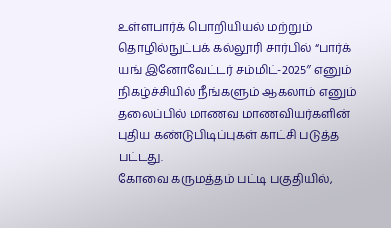உள்ளபார்க் பொறியியல் மற்றும் தொழில்நுட்பக் கல்லூரி சார்பில் “பார்க் யங் இனோவேட்டர் சம்மிட்-2025″ எனும் நிகழ்ச்சியில் நீங்களும் ஆகலாம் எனும் தலைப்பில் மாணவ மாணவியர்களின் புதிய கண்டுபிடிப்புகள் காட்சி படுத்த பட்டது.
கோவை கருமத்தம் பட்டி பகுதியில்,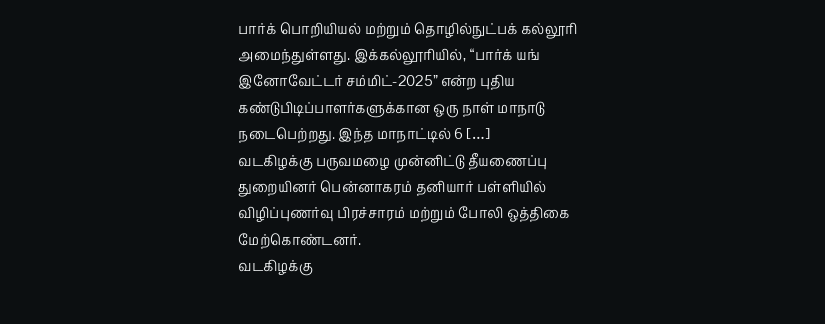பார்க் பொறியியல் மற்றும் தொழில்நுட்பக் கல்லூரி அமைந்துள்ளது. இக்கல்லூரியில், “பார்க் யங் இனோவேட்டர் சம்மிட்-2025” என்ற புதிய கண்டுபிடிப்பாளர்களுக்கான ஒரு நாள் மாநாடு நடைபெற்றது. இந்த மாநாட்டில் 6 […]
வடகிழக்கு பருவமழை முன்னிட்டு தீயணைப்பு துறையினர் பென்னாகரம் தனியார் பள்ளியில் விழிப்புணர்வு பிரச்சாரம் மற்றும் போலி ஒத்திகை மேற்கொண்டனர்.
வடகிழக்கு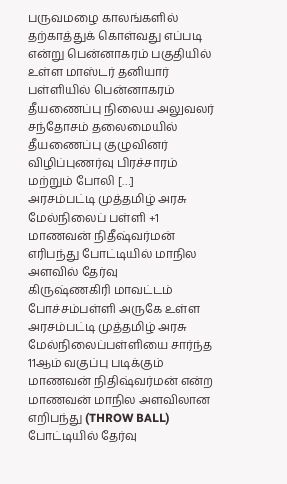பருவமழை காலங்களில் தற்காத்துக் கொள்வது எப்படி என்று பென்னாகரம் பகுதியில் உள்ள மாஸ்டர் தனியார் பள்ளியில் பென்னாகரம் தீயணைப்பு நிலைய அலுவலர் சந்தோசம் தலைமையில் தீயணைப்பு குழுவினர் விழிப்புணர்வு பிரச்சாரம் மற்றும் போலி […]
அரசம்பட்டி முத்தமிழ் அரசு மேல்நிலைப் பள்ளி +1 மாணவன் நிதீஷ்வர்மன் எரிபந்து போட்டியில் மாநில அளவில் தேர்வு
கிருஷ்ணகிரி மாவட்டம் போச்சம்பள்ளி அருகே உள்ள அரசம்பட்டி முத்தமிழ் அரசு மேல்நிலைப்பள்ளியை சார்ந்த 11ஆம் வகுப்பு படிக்கும் மாணவன் நிதிஷ்வர்மன் என்ற மாணவன் மாநில அளவிலான எறிபந்து (THROW BALL) போட்டியில் தேர்வு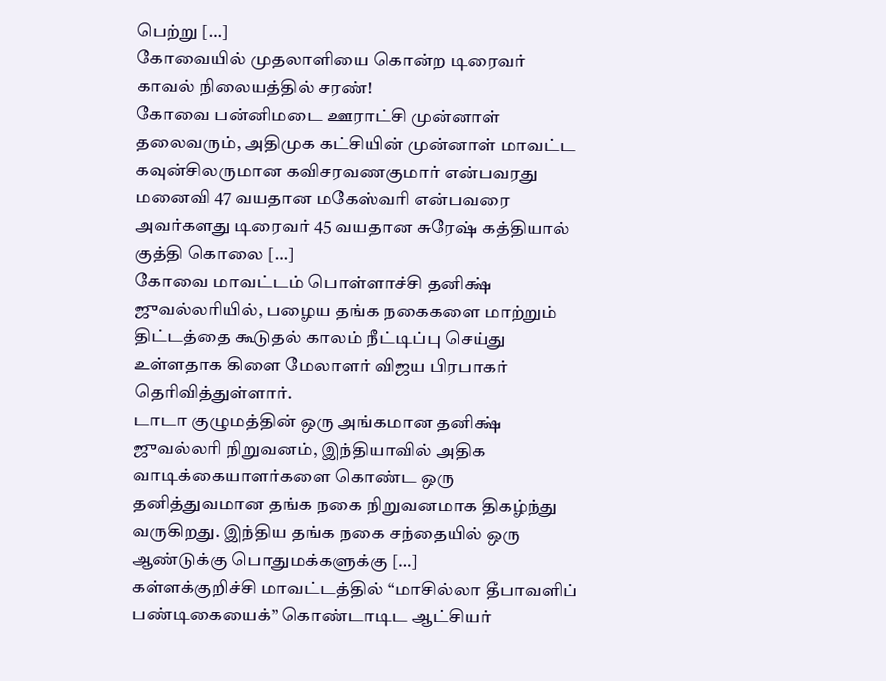பெற்று […]
கோவையில் முதலாளியை கொன்ற டிரைவர் காவல் நிலையத்தில் சரண்!
கோவை பன்னிமடை ஊராட்சி முன்னாள் தலைவரும், அதிமுக கட்சியின் முன்னாள் மாவட்ட கவுன்சிலருமான கவிசரவணகுமார் என்பவரது மனைவி 47 வயதான மகேஸ்வரி என்பவரை அவர்களது டிரைவர் 45 வயதான சுரேஷ் கத்தியால் குத்தி கொலை […]
கோவை மாவட்டம் பொள்ளாச்சி தனிக்ஷ் ஜுவல்லரியில், பழைய தங்க நகைகளை மாற்றும் திட்டத்தை கூடுதல் காலம் நீட்டிப்பு செய்து உள்ளதாக கிளை மேலாளர் விஜய பிரபாகர் தெரிவித்துள்ளார்.
டாடா குழுமத்தின் ஒரு அங்கமான தனிக்ஷ் ஜுவல்லரி நிறுவனம், இந்தியாவில் அதிக வாடிக்கையாளர்களை கொண்ட ஒரு தனித்துவமான தங்க நகை நிறுவனமாக திகழ்ந்து வருகிறது. இந்திய தங்க நகை சந்தையில் ஒரு ஆண்டுக்கு பொதுமக்களுக்கு […]
கள்ளக்குறிச்சி மாவட்டத்தில் “மாசில்லா தீபாவளிப் பண்டிகையைக்” கொண்டாடிட ஆட்சியர்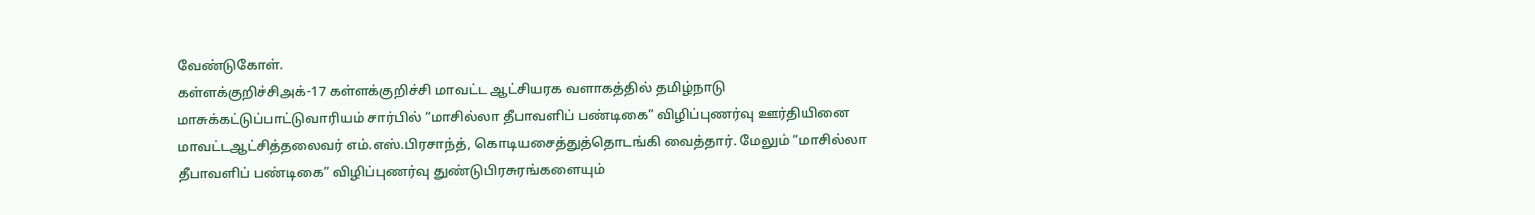வேண்டுகோள்.
கள்ளக்குறிச்சிஅக்-17 கள்ளக்குறிச்சி மாவட்ட ஆட்சியரக வளாகத்தில் தமிழ்நாடு மாசுக்கட்டுப்பாட்டுவாரியம் சார்பில் “மாசில்லா தீபாவளிப் பண்டிகை” விழிப்புணர்வு ஊர்தியினை மாவட்டஆட்சித்தலைவர் எம்.எஸ்.பிரசாந்த், கொடியசைத்துத்தொடங்கி வைத்தார். மேலும் “மாசில்லா தீபாவளிப் பண்டிகை” விழிப்புணர்வு துண்டுபிரசுரங்களையும்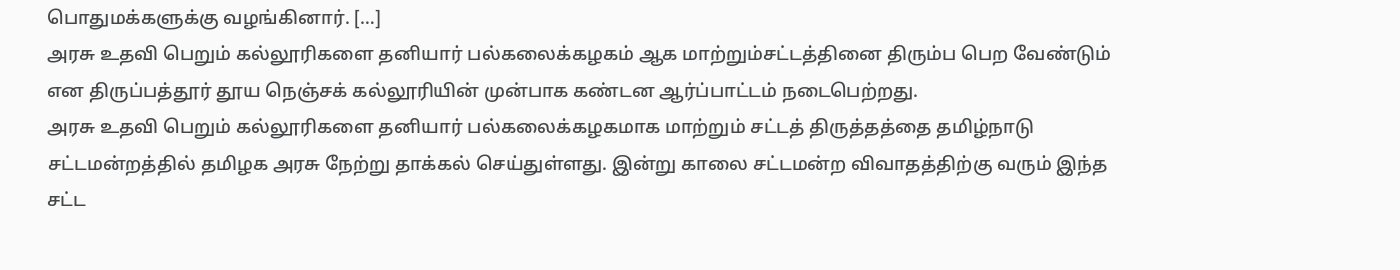பொதுமக்களுக்கு வழங்கினார். […]
அரசு உதவி பெறும் கல்லூரிகளை தனியார் பல்கலைக்கழகம் ஆக மாற்றும்சட்டத்தினை திரும்ப பெற வேண்டும் என திருப்பத்தூர் தூய நெஞ்சக் கல்லூரியின் முன்பாக கண்டன ஆர்ப்பாட்டம் நடைபெற்றது.
அரசு உதவி பெறும் கல்லூரிகளை தனியார் பல்கலைக்கழகமாக மாற்றும் சட்டத் திருத்தத்தை தமிழ்நாடு சட்டமன்றத்தில் தமிழக அரசு நேற்று தாக்கல் செய்துள்ளது. இன்று காலை சட்டமன்ற விவாதத்திற்கு வரும் இந்த சட்ட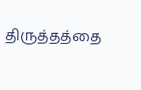திருத்தத்தை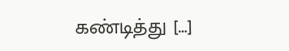கண்டித்து […]